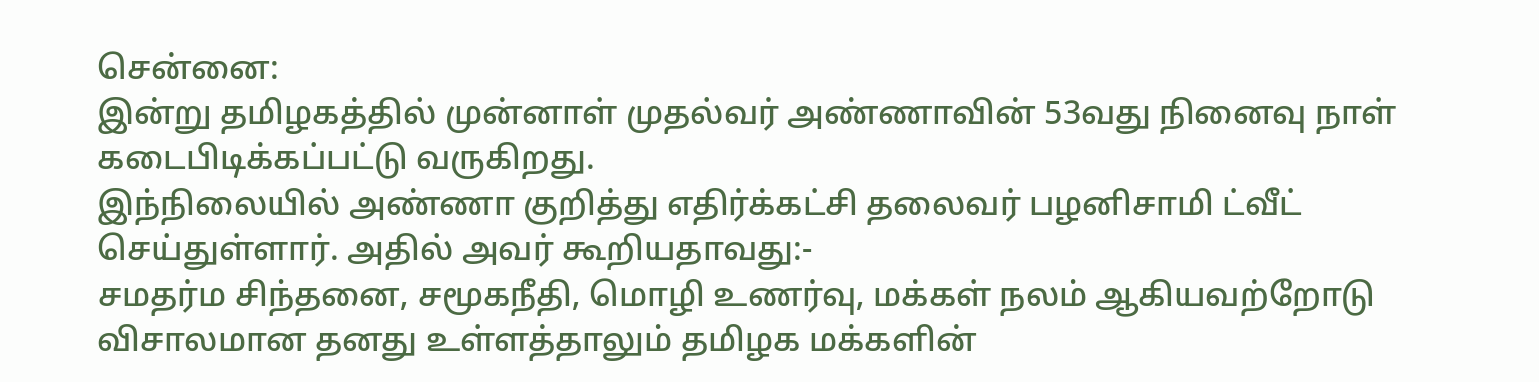சென்னை:
இன்று தமிழகத்தில் முன்னாள் முதல்வர் அண்ணாவின் 53வது நினைவு நாள் கடைபிடிக்கப்பட்டு வருகிறது.
இந்நிலையில் அண்ணா குறித்து எதிர்க்கட்சி தலைவர் பழனிசாமி ட்வீட் செய்துள்ளார். அதில் அவர் கூறியதாவது:-
சமதர்ம சிந்தனை, சமூகநீதி, மொழி உணர்வு, மக்கள் நலம் ஆகியவற்றோடு விசாலமான தனது உள்ளத்தாலும் தமிழக மக்களின்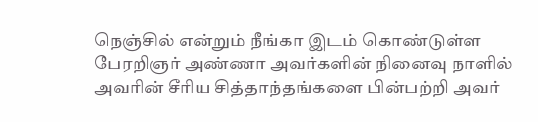நெஞ்சில் என்றும் நீங்கா இடம் கொண்டுள்ள பேரறிஞர் அண்ணா அவர்களின் நினைவு நாளில் அவரின் சீரிய சித்தாந்தங்களை பின்பற்றி அவர்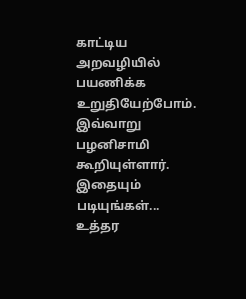காட்டிய அறவழியில் பயணிக்க உறுதியேற்போம்.
இவ்வாறு பழனிசாமி கூறியுள்ளார்.
இதையும் படியுங்கள்... உத்தர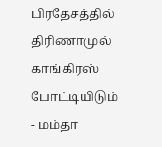பிரதேசத்தில் திரிணாமுல் காங்கிரஸ் போட்டியிடும் - மம்தா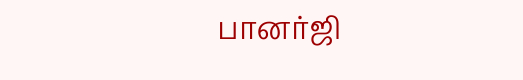பானர்ஜி